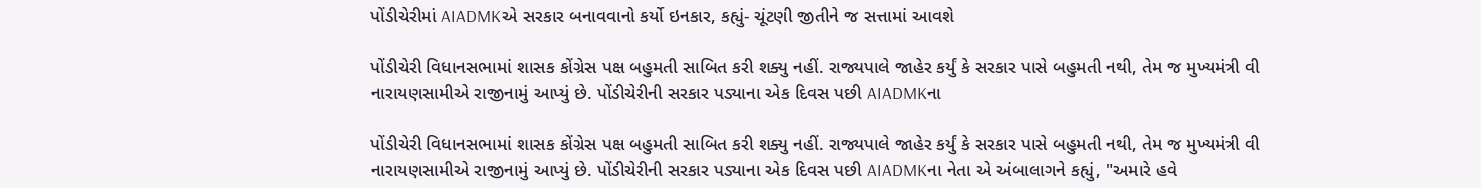પોંડીચેરીમાં AIADMKએ સરકાર બનાવવાનો કર્યો ઇનકાર, કહ્યું- ચૂંટણી જીતીને જ સત્તામાં આવશે

પોંડીચેરી વિધાનસભામાં શાસક કોંગ્રેસ પક્ષ બહુમતી સાબિત કરી શક્યુ નહીં. રાજ્યપાલે જાહેર કર્યું કે સરકાર પાસે બહુમતી નથી, તેમ જ મુખ્યમંત્રી વી નારાયણસામીએ રાજીનામું આપ્યું છે. પોંડીચેરીની સરકાર પડ્યાના એક દિવસ પછી AIADMKના

પોંડીચેરી વિધાનસભામાં શાસક કોંગ્રેસ પક્ષ બહુમતી સાબિત કરી શક્યુ નહીં. રાજ્યપાલે જાહેર કર્યું કે સરકાર પાસે બહુમતી નથી, તેમ જ મુખ્યમંત્રી વી નારાયણસામીએ રાજીનામું આપ્યું છે. પોંડીચેરીની સરકાર પડ્યાના એક દિવસ પછી AIADMKના નેતા એ અંબાલાગને કહ્યું, "અમારે હવે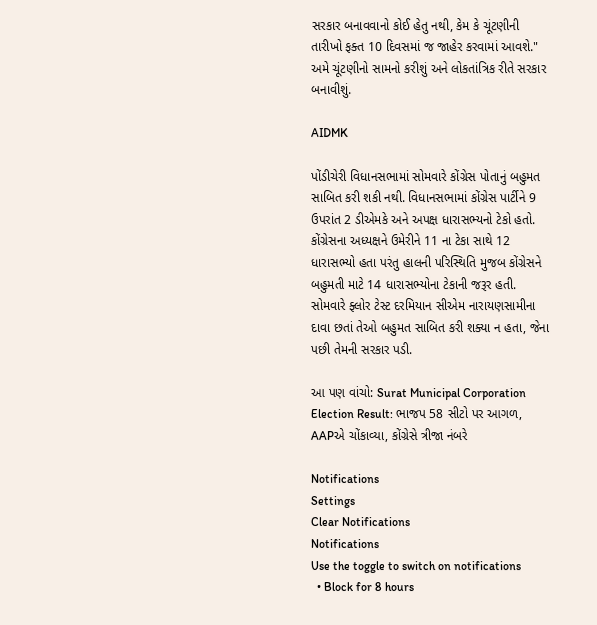સરકાર બનાવવાનો કોઈ હેતુ નથી, કેમ કે ચૂંટણીની તારીખો ફક્ત 10 દિવસમાં જ જાહેર કરવામાં આવશે." અમે ચૂંટણીનો સામનો કરીશું અને લોકતાંત્રિક રીતે સરકાર બનાવીશું.

AIDMK

પોંડીચેરી વિધાનસભામાં સોમવારે કોંગ્રેસ પોતાનું બહુમત સાબિત કરી શકી નથી. વિધાનસભામાં કોંગ્રેસ પાર્ટીને 9 ઉપરાંત 2 ડીએમકે અને અપક્ષ ધારાસભ્યનો ટેકો હતો. કોંગ્રેસના અધ્યક્ષને ઉમેરીને 11 ના ટેકા સાથે 12 ધારાસભ્યો હતા પરંતુ હાલની પરિસ્થિતિ મુજબ કોંગ્રેસને બહુમતી માટે 14 ધારાસભ્યોના ટેકાની જરૂર હતી. સોમવારે ફ્લોર ટેસ્ટ દરમિયાન સીએમ નારાયણસામીના દાવા છતાં તેઓ બહુમત સાબિત કરી શક્યા ન હતા, જેના પછી તેમની સરકાર પડી.

આ પણ વાંચો: Surat Municipal Corporation Election Result: ભાજપ 58 સીટો પર આગળ, AAPએ ચોંકાવ્યા, કોંગ્રેસે ત્રીજા નંબરે

Notifications
Settings
Clear Notifications
Notifications
Use the toggle to switch on notifications
  • Block for 8 hours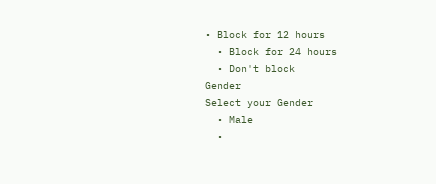• Block for 12 hours
  • Block for 24 hours
  • Don't block
Gender
Select your Gender
  • Male
  •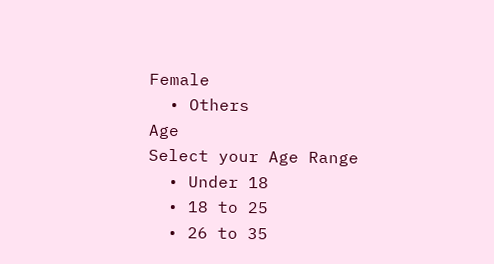Female
  • Others
Age
Select your Age Range
  • Under 18
  • 18 to 25
  • 26 to 35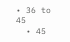• 36 to 45
  • 45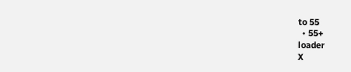to 55
  • 55+
loader
X